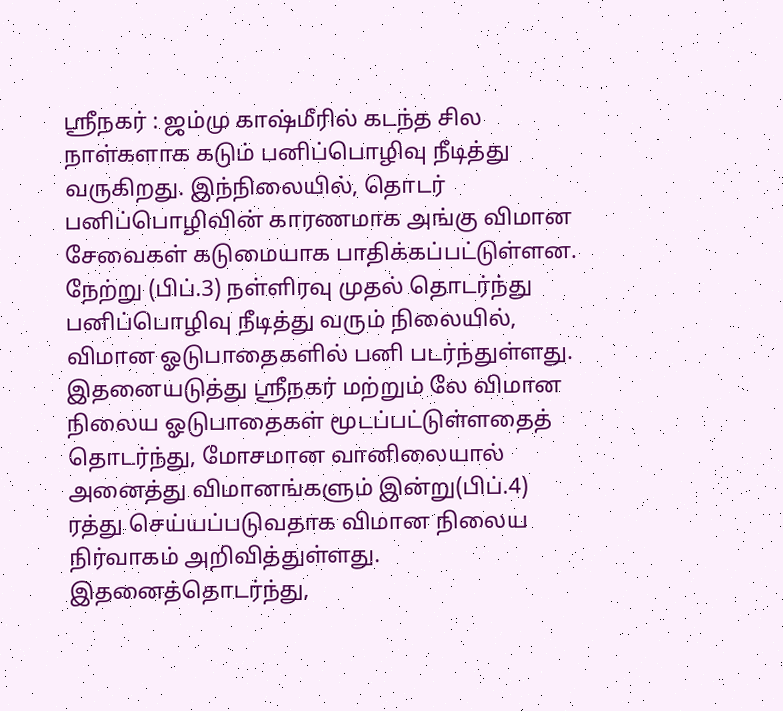ஸ்ரீநகர் : ஜம்மு காஷ்மீரில் கடந்த சில நாள்களாக கடும் பனிப்பொழிவு நீடித்து வருகிறது. இந்நிலையில், தொடர் பனிப்பொழிவின் காரணமாக அங்கு விமான சேவைகள் கடுமையாக பாதிக்கப்பட்டுள்ளன.
நேற்று (பிப்.3) நள்ளிரவு முதல் தொடர்ந்து பனிப்பொழிவு நீடித்து வரும் நிலையில், விமான ஓடுபாதைகளில் பனி படர்ந்துள்ளது. இதனையடுத்து ஸ்ரீநகர் மற்றும் லே விமான நிலைய ஓடுபாதைகள் மூடப்பட்டுள்ளதைத் தொடர்ந்து, மோசமான வானிலையால் அனைத்து விமானங்களும் இன்று(பிப்.4) ரத்து செய்யப்படுவதாக விமான நிலைய நிர்வாகம் அறிவித்துள்ளது.
இதனைத்தொடர்ந்து,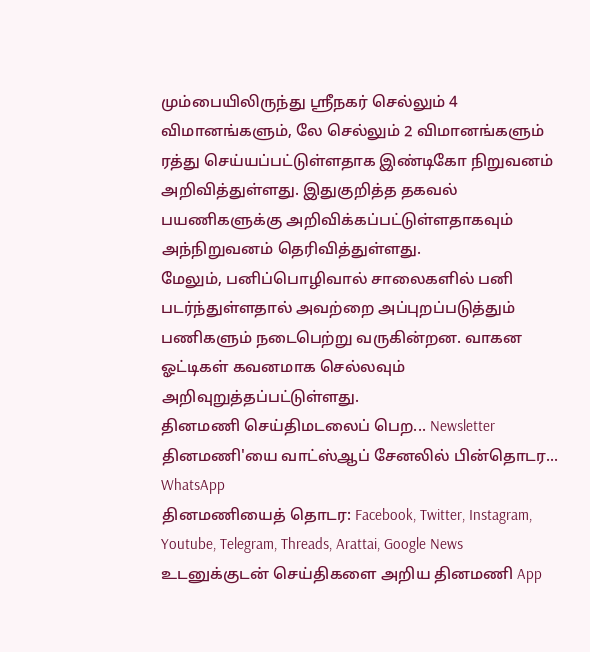மும்பையிலிருந்து ஸ்ரீநகர் செல்லும் 4 விமானங்களும், லே செல்லும் 2 விமானங்களும் ரத்து செய்யப்பட்டுள்ளதாக இண்டிகோ நிறுவனம் அறிவித்துள்ளது. இதுகுறித்த தகவல் பயணிகளுக்கு அறிவிக்கப்பட்டுள்ளதாகவும் அந்நிறுவனம் தெரிவித்துள்ளது.
மேலும், பனிப்பொழிவால் சாலைகளில் பனி படர்ந்துள்ளதால் அவற்றை அப்புறப்படுத்தும் பணிகளும் நடைபெற்று வருகின்றன. வாகன ஓட்டிகள் கவனமாக செல்லவும் அறிவுறுத்தப்பட்டுள்ளது.
தினமணி செய்திமடலைப் பெற... Newsletter
தினமணி'யை வாட்ஸ்ஆப் சேனலில் பின்தொடர... WhatsApp
தினமணியைத் தொடர: Facebook, Twitter, Instagram, Youtube, Telegram, Threads, Arattai, Google News
உடனுக்குடன் செய்திகளை அறிய தினமணி App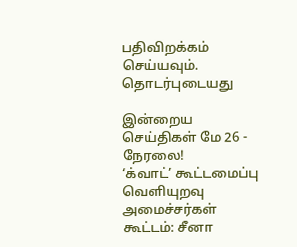பதிவிறக்கம் செய்யவும்.
தொடர்புடையது

இன்றைய செய்திகள் மே 26 - நேரலை!
‘க்வாட்’ கூட்டமைப்பு வெளியுறவு அமைச்சர்கள் கூட்டம்: சீனா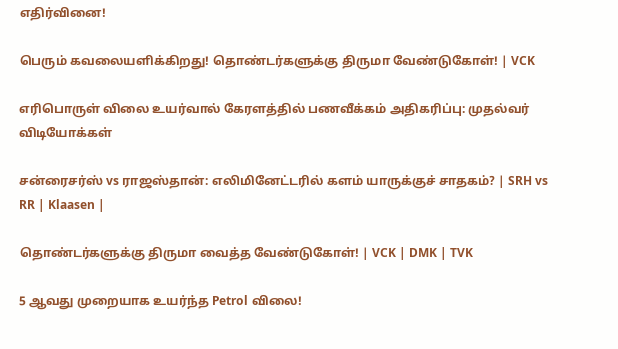எதிர்வினை!

பெரும் கவலையளிக்கிறது! தொண்டர்களுக்கு திருமா வேண்டுகோள்! | VCK

எரிபொருள் விலை உயர்வால் கேரளத்தில் பணவீக்கம் அதிகரிப்பு: முதல்வர்
விடியோக்கள்

சன்ரைசர்ஸ் vs ராஜஸ்தான்: எலிமினேட்டரில் களம் யாருக்குச் சாதகம்? | SRH vs RR | Klaasen |

தொண்டர்களுக்கு திருமா வைத்த வேண்டுகோள்! | VCK | DMK | TVK

5 ஆவது முறையாக உயர்ந்த Petrol விலை!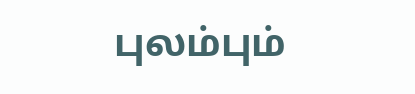புலம்பும்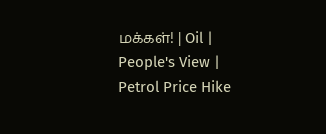மக்கள்! | Oil | People's View | Petrol Price Hike